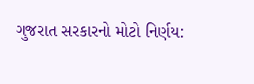ગુજરાત સરકારનો મોટો નિર્ણય: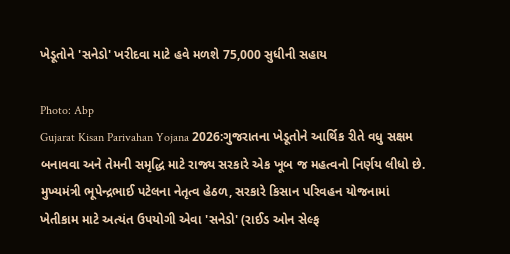ખેડૂતોને 'સનેડો' ખરીદવા માટે હવે મળશે 75,000 સુધીની સહાય

Photo: Abp
Gujarat Kisan Parivahan Yojana 2026:ગુજરાતના ખેડૂતોને આર્થિક રીતે વધુ સક્ષમ બનાવવા અને તેમની સમૃદ્ધિ માટે રાજ્ય સરકારે એક ખૂબ જ મહત્વનો નિર્ણય લીધો છે. મુખ્યમંત્રી ભૂપેન્દ્રભાઈ પટેલના નેતૃત્વ હેઠળ, સરકારે કિસાન પરિવહન યોજનામાં ખેતીકામ માટે અત્યંત ઉપયોગી એવા 'સનેડો' (રાઈડ ઓન સેલ્ફ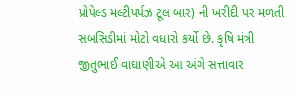પ્રોપેલ્ડ મલ્ટીપર્પઝ ટૂલ બાર) ની ખરીદી પર મળતી સબસિડીમાં મોટો વધારો કર્યો છે. કૃષિ મંત્રી જીતુભાઈ વાઘાણીએ આ અંગે સત્તાવાર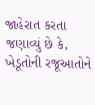જાહેરાત કરતા જણાવ્યું છે કે, ખેડૂતોની રજૂઆતોને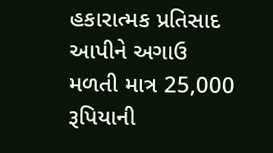હકારાત્મક પ્રતિસાદ આપીને અગાઉ મળતી માત્ર 25,000 રૂપિયાની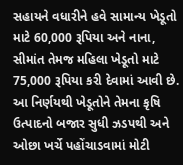સહાયને વધારીને હવે સામાન્ય ખેડૂતો માટે 60,000 રૂપિયા અને નાના, સીમાંત તેમજ મહિલા ખેડૂતો માટે 75,000 રૂપિયા કરી દેવામાં આવી છે. આ નિર્ણયથી ખેડૂતોને તેમના કૃષિ ઉત્પાદનો બજાર સુધી ઝડપથી અને ઓછા ખર્ચે પહોંચાડવામાં મોટી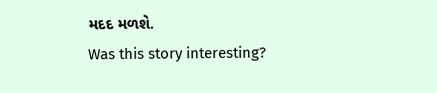મદદ મળશે.
Was this story interesting?